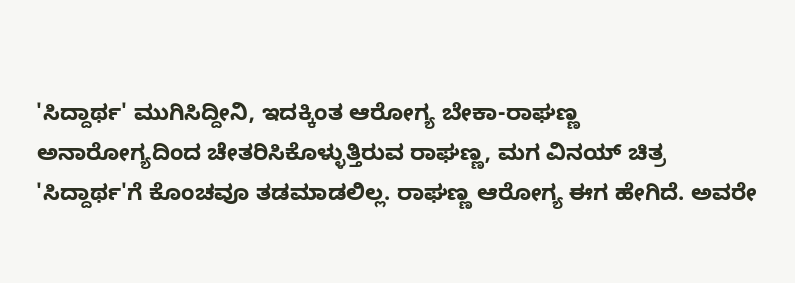'ಸಿದ್ದಾರ್ಥ' ಮುಗಿಸಿದ್ದೀನಿ, ಇದಕ್ಕಿಂತ ಆರೋಗ್ಯ ಬೇಕಾ-ರಾಘಣ್ಣ
ಅನಾರೋಗ್ಯದಿಂದ ಚೇತರಿಸಿಕೊಳ್ಳುತ್ತಿರುವ ರಾಘಣ್ಣ, ಮಗ ವಿನಯ್ ಚಿತ್ರ 'ಸಿದ್ದಾರ್ಥ'ಗೆ ಕೊಂಚವೂ ತಡಮಾಡಲಿಲ್ಲ. ರಾಘಣ್ಣ ಆರೋಗ್ಯ ಈಗ ಹೇಗಿದೆ. ಅವರೇ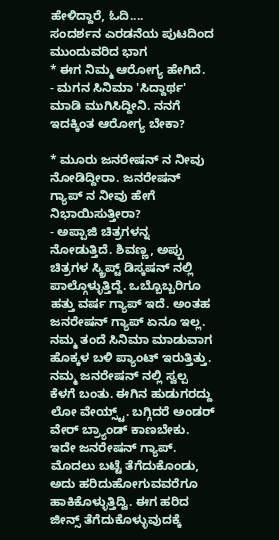ಹೇಳಿದ್ದಾರೆ, ಓದಿ....
ಸಂದರ್ಶನ ಎರಡನೆಯ ಪುಟದಿಂದ ಮುಂದುವರಿದ ಭಾಗ
* ಈಗ ನಿಮ್ಮ ಆರೋಗ್ಯ ಹೇಗಿದೆ.
- ಮಗನ ಸಿನಿಮಾ 'ಸಿದ್ದಾರ್ಥ' ಮಾಡಿ ಮುಗಿಸಿದ್ದೀನಿ. ನನಗೆ ಇದಕ್ಕಿಂತ ಆರೋಗ್ಯ ಬೇಕಾ?

* ಮೂರು ಜನರೇಷನ್ ನ ನೀವು ನೋಡಿದ್ದೀರಾ. ಜನರೇಷನ್ ಗ್ಯಾಪ್ ನ ನೀವು ಹೇಗೆ ನಿಭಾಯಿಸುತ್ತೀರಾ?
- ಅಪ್ಪಾಜಿ ಚಿತ್ರಗಳನ್ನ ನೋಡುತ್ತಿದೆ. ಶಿವಣ್ಣ, ಅಪ್ಪು ಚಿತ್ರಗಳ ಸ್ಕ್ರಿಪ್ಟ್ ಡಿಸ್ಕಷನ್ ನಲ್ಲಿ ಪಾಲ್ಗೊಳ್ಳುತ್ತಿದ್ದೆ. ಒಬ್ಬೊಬ್ಬರಿಗೂ ಹತ್ತು ವರ್ಷ ಗ್ಯಾಪ್ ಇದೆ. ಅಂತಹ ಜನರೇಷನ್ ಗ್ಯಾಪ್ ಏನೂ ಇಲ್ಲ. ನಮ್ಮ ತಂದೆ ಸಿನಿಮಾ ಮಾಡುವಾಗ ಹೊಕ್ಕಳ ಬಳಿ ಪ್ಯಾಂಟ್ ಇರುತ್ತಿತ್ತು. ನಮ್ಮ ಜನರೇಷನ್ ನಲ್ಲಿ ಸ್ವಲ್ಪ ಕೆಳಗೆ ಬಂತು. ಈಗಿನ ಹುಡುಗರದ್ದು ಲೋ ವೇಯ್ಸ್ಟ್. ಬಗ್ಗಿದರೆ ಅಂಡರ್ ವೇರ್ ಬ್ರ್ಯಾಂಡ್ ಕಾಣಬೇಕು. ಇದೇ ಜನರೇಷನ್ ಗ್ಯಾಪ್. ಮೊದಲು ಬಟ್ಟೆ ತೆಗೆದುಕೊಂಡು, ಅದು ಹರಿದುಹೋಗುವವರೆಗೂ ಹಾಕಿಕೊಳ್ಳುತ್ತಿದ್ವಿ. ಈಗ ಹರಿದ ಜೀನ್ಸ್ ತೆಗೆದುಕೊಳ್ಳುವುದಕ್ಕೆ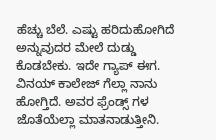ಹೆಚ್ಚು ಬೆಲೆ. ಎಷ್ಟು ಹರಿದುಹೋಗಿದೆ ಅನ್ನುವುದರ ಮೇಲೆ ದುಡ್ಡು ಕೊಡಬೇಕು. ಇದೇ ಗ್ಯಾಪ್ ಈಗ. ವಿನಯ್ ಕಾಲೇಜ್ ಗೆಲ್ಲಾ ನಾನು ಹೋಗ್ತಿದೆ. ಅವರ ಫ್ರೆಂಡ್ಸ್ ಗಳ ಜೊತೆಯೆಲ್ಲಾ ಮಾತನಾಡುತ್ತೀನಿ.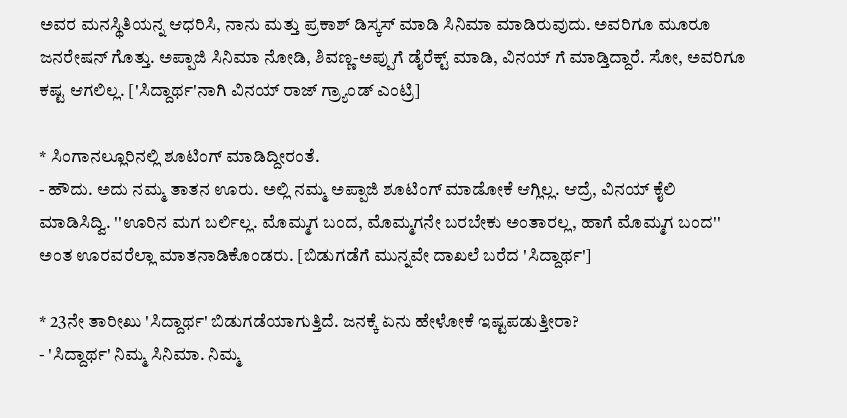ಅವರ ಮನಸ್ಥಿತಿಯನ್ನ ಆಧರಿಸಿ, ನಾನು ಮತ್ತು ಪ್ರಕಾಶ್ ಡಿಸ್ಕಸ್ ಮಾಡಿ ಸಿನಿಮಾ ಮಾಡಿರುವುದು. ಅವರಿಗೂ ಮೂರೂ ಜನರೇಷನ್ ಗೊತ್ತು. ಅಪ್ಪಾಜಿ ಸಿನಿಮಾ ನೋಡಿ, ಶಿವಣ್ಣ-ಅಪ್ಪುಗೆ ಡೈರೆಕ್ಟ್ ಮಾಡಿ, ವಿನಯ್ ಗೆ ಮಾಡ್ತಿದ್ದಾರೆ. ಸೋ, ಅವರಿಗೂ ಕಷ್ಟ ಆಗಲಿಲ್ಲ. ['ಸಿದ್ದಾರ್ಥ'ನಾಗಿ ವಿನಯ್ ರಾಜ್ ಗ್ರ್ಯಾಂಡ್ ಎಂಟ್ರಿ]

* ಸಿಂಗಾನಲ್ಲೂರಿನಲ್ಲಿ ಶೂಟಿಂಗ್ ಮಾಡಿದ್ದೀರಂತೆ.
- ಹೌದು. ಅದು ನಮ್ಮ ತಾತನ ಊರು. ಅಲ್ಲಿ ನಮ್ಮ ಅಪ್ಪಾಜಿ ಶೂಟಿಂಗ್ ಮಾಡೋಕೆ ಆಗ್ಲಿಲ್ಲ. ಆದ್ರೆ, ವಿನಯ್ ಕೈಲಿ ಮಾಡಿಸಿದ್ವಿ. ''ಊರಿನ ಮಗ ಬರ್ಲಿಲ್ಲ. ಮೊಮ್ಮಗ ಬಂದ, ಮೊಮ್ಮಗನೇ ಬರಬೇಕು ಅಂತಾರಲ್ಲ, ಹಾಗೆ ಮೊಮ್ಮಗ ಬಂದ'' ಅಂತ ಊರವರೆಲ್ಲಾ ಮಾತನಾಡಿಕೊಂಡರು. [ಬಿಡುಗಡೆಗೆ ಮುನ್ನವೇ ದಾಖಲೆ ಬರೆದ 'ಸಿದ್ದಾರ್ಥ']

* 23ನೇ ತಾರೀಖು 'ಸಿದ್ದಾರ್ಥ' ಬಿಡುಗಡೆಯಾಗುತ್ತಿದೆ. ಜನಕ್ಕೆ ಏನು ಹೇಳೋಕೆ ಇಷ್ಟಪಡುತ್ತೀರಾ?
- 'ಸಿದ್ದಾರ್ಥ' ನಿಮ್ಮ ಸಿನಿಮಾ. ನಿಮ್ಮ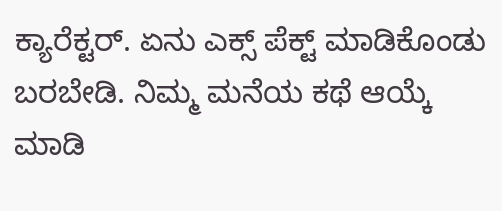ಕ್ಯಾರೆಕ್ಟರ್. ಏನು ಎಕ್ಸ್ ಪೆಕ್ಟ್ ಮಾಡಿಕೊಂಡು ಬರಬೇಡಿ. ನಿಮ್ಮ ಮನೆಯ ಕಥೆ ಆಯ್ಕೆ ಮಾಡಿ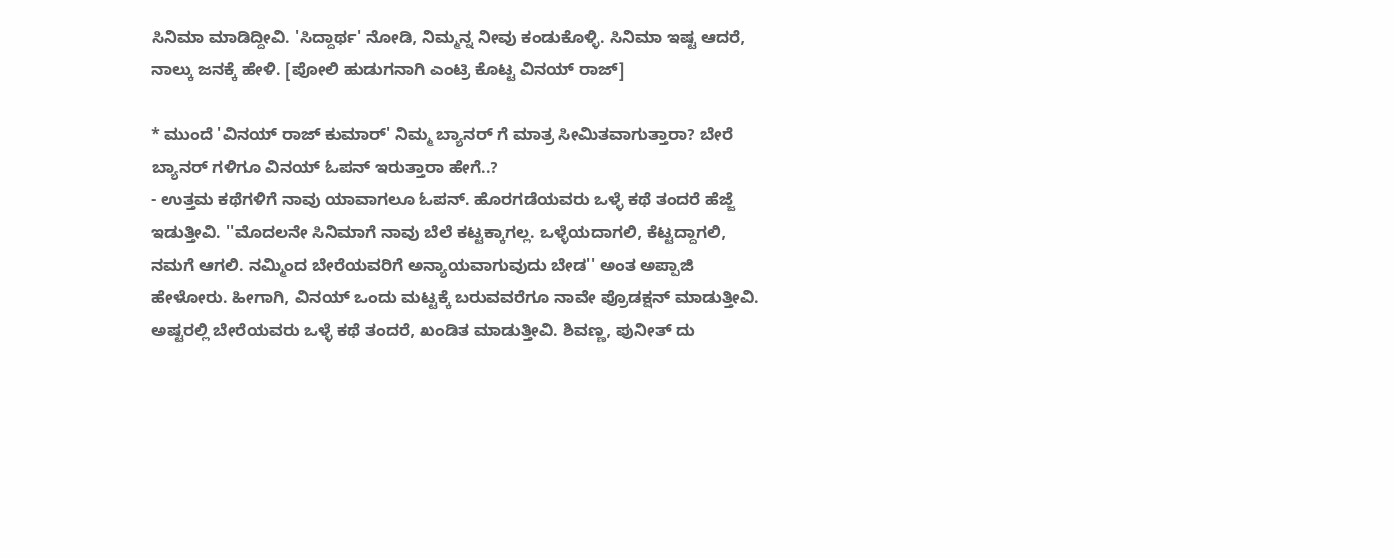ಸಿನಿಮಾ ಮಾಡಿದ್ದೀವಿ. 'ಸಿದ್ದಾರ್ಥ' ನೋಡಿ, ನಿಮ್ಮನ್ನ ನೀವು ಕಂಡುಕೊಳ್ಳಿ. ಸಿನಿಮಾ ಇಷ್ಟ ಆದರೆ, ನಾಲ್ಕು ಜನಕ್ಕೆ ಹೇಳಿ. [ಪೋಲಿ ಹುಡುಗನಾಗಿ ಎಂಟ್ರಿ ಕೊಟ್ಟ ವಿನಯ್ ರಾಜ್]

* ಮುಂದೆ 'ವಿನಯ್ ರಾಜ್ ಕುಮಾರ್' ನಿಮ್ಮ ಬ್ಯಾನರ್ ಗೆ ಮಾತ್ರ ಸೀಮಿತವಾಗುತ್ತಾರಾ? ಬೇರೆ ಬ್ಯಾನರ್ ಗಳಿಗೂ ವಿನಯ್ ಓಪನ್ ಇರುತ್ತಾರಾ ಹೇಗೆ..?
- ಉತ್ತಮ ಕಥೆಗಳಿಗೆ ನಾವು ಯಾವಾಗಲೂ ಓಪನ್. ಹೊರಗಡೆಯವರು ಒಳ್ಳೆ ಕಥೆ ತಂದರೆ ಹೆಜ್ಜೆ ಇಡುತ್ತೀವಿ. ''ಮೊದಲನೇ ಸಿನಿಮಾಗೆ ನಾವು ಬೆಲೆ ಕಟ್ಟಕ್ಕಾಗಲ್ಲ. ಒಳ್ಳೆಯದಾಗಲಿ, ಕೆಟ್ಟದ್ದಾಗಲಿ, ನಮಗೆ ಆಗಲಿ. ನಮ್ಮಿಂದ ಬೇರೆಯವರಿಗೆ ಅನ್ಯಾಯವಾಗುವುದು ಬೇಡ'' ಅಂತ ಅಪ್ಪಾಜಿ ಹೇಳೋರು. ಹೀಗಾಗಿ, ವಿನಯ್ ಒಂದು ಮಟ್ಟಕ್ಕೆ ಬರುವವರೆಗೂ ನಾವೇ ಪ್ರೊಡಕ್ಷನ್ ಮಾಡುತ್ತೀವಿ. ಅಷ್ಟರಲ್ಲಿ ಬೇರೆಯವರು ಒಳ್ಳೆ ಕಥೆ ತಂದರೆ, ಖಂಡಿತ ಮಾಡುತ್ತೀವಿ. ಶಿವಣ್ಣ, ಪುನೀತ್ ದು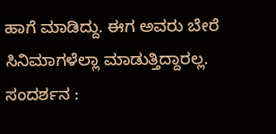ಹಾಗೆ ಮಾಡಿದ್ದು. ಈಗ ಅವರು ಬೇರೆ ಸಿನಿಮಾಗಳೆಲ್ಲಾ ಮಾಡುತ್ತಿದ್ದಾರಲ್ಲ.
ಸಂದರ್ಶನ :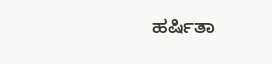ಹರ್ಷಿತಾ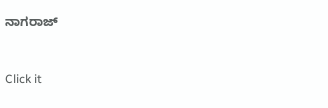ನಾಗರಾಜ್


Click it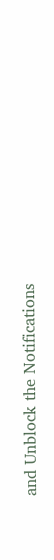and Unblock the Notifications